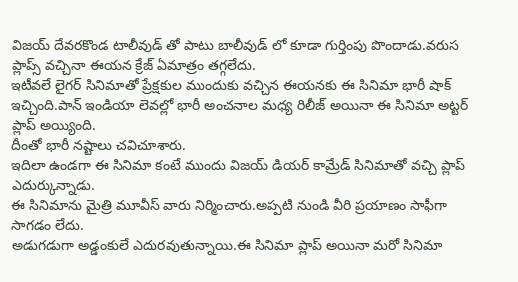విజయ్ దేవరకొండ టాలీవుడ్ తో పాటు బాలీవుడ్ లో కూడా గుర్తింపు పొందాడు.వరుస ప్లాప్స్ వచ్చినా ఈయన క్రేజ్ ఏమాత్రం తగ్గలేదు.
ఇటీవలే లైగర్ సినిమాతో ప్రేక్షకుల ముందుకు వచ్చిన ఈయనకు ఈ సినిమా భారీ షాక్ ఇచ్చింది.పాన్ ఇండియా లెవల్లో భారీ అంచనాల మధ్య రిలీజ్ అయినా ఈ సినిమా అట్టర్ ప్లాప్ అయ్యింది.
దీంతో భారీ నష్టాలు చవిచూశారు.
ఇదిలా ఉండగా ఈ సినిమా కంటే ముందు విజయ్ డియర్ కామ్రేడ్ సినిమాతో వచ్చి ప్లాప్ ఎదుర్కున్నాడు.
ఈ సినిమాను మైత్రి మూవీస్ వారు నిర్మించారు.అప్పటి నుండి వీరి ప్రయాణం సాఫీగా సాగడం లేదు.
అడుగడుగా అడ్డంకులే ఎదురవుతున్నాయి.ఈ సినిమా ప్లాప్ అయినా మరో సినిమా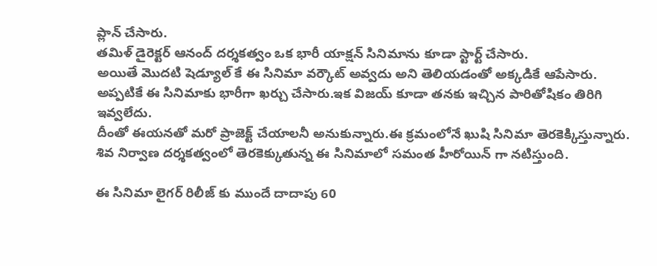ప్లాన్ చేసారు.
తమిళ్ డైరెక్టర్ ఆనంద్ దర్శకత్వం ఒక భారీ యాక్షన్ సినిమాను కూడా స్టార్ట్ చేసారు.
అయితే మొదటి షెడ్యూల్ కే ఈ సినిమా వర్కౌట్ అవ్వదు అని తెలియడంతో అక్కడికే ఆపేసారు.
అప్పటికే ఈ సినిమాకు భారీగా ఖర్చు చేసారు.ఇక విజయ్ కూడా తనకు ఇచ్చిన పారితోషికం తిరిగి ఇవ్వలేదు.
దీంతో ఈయనతో మరో ప్రాజెక్ట్ చేయాలనీ అనుకున్నారు.ఈ క్రమంలోనే ఖుషి సినిమా తెరకెక్కిస్తున్నారు.
శివ నిర్వాణ దర్శకత్వంలో తెరకెక్కుతున్న ఈ సినిమాలో సమంత హీరోయిన్ గా నటిస్తుంది.

ఈ సినిమా లైగర్ రిలీజ్ కు ముందే దాదాపు 60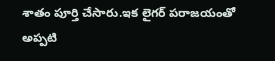శాతం పూర్తి చేసారు.ఇక లైగర్ పరాజయంతో అప్పటి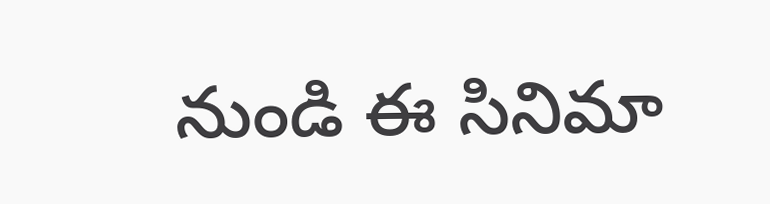నుండి ఈ సినిమా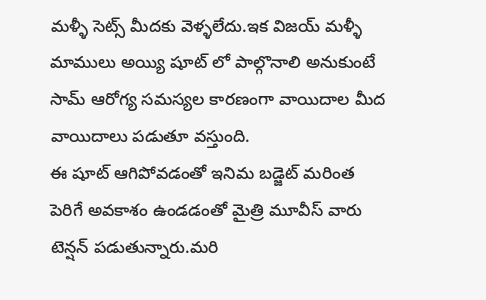మళ్ళీ సెట్స్ మీదకు వెళ్ళలేదు.ఇక విజయ్ మళ్ళీ మాములు అయ్యి షూట్ లో పాల్గొనాలి అనుకుంటే సామ్ ఆరోగ్య సమస్యల కారణంగా వాయిదాల మీద వాయిదాలు పడుతూ వస్తుంది.
ఈ షూట్ ఆగిపోవడంతో ఇనిమ బడ్జెట్ మరింత పెరిగే అవకాశం ఉండడంతో మైత్రి మూవీస్ వారు టెన్షన్ పడుతున్నారు.మరి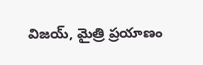విజయ్, మైత్రి ప్రయాణం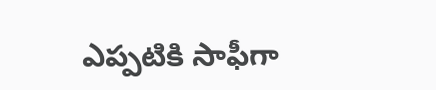ఎప్పటికి సాఫీగా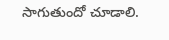సాగుతుందో చూడాలి.